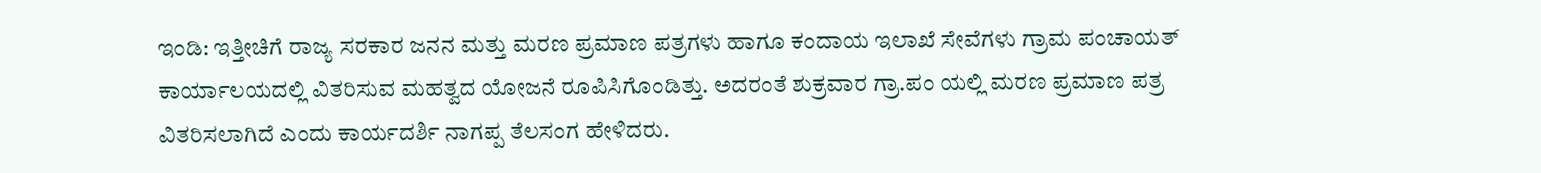ಇಂಡಿ: ಇತ್ತೀಚಿಗೆ ರಾಜ್ಯ ಸರಕಾರ ಜನನ ಮತ್ತು ಮರಣ ಪ್ರಮಾಣ ಪತ್ರಗಳು ಹಾಗೂ ಕಂದಾಯ ಇಲಾಖೆ ಸೇವೆಗಳು ಗ್ರಾಮ ಪಂಚಾಯತ್ ಕಾರ್ಯಾಲಯದಲ್ಲಿ ವಿತರಿಸುವ ಮಹತ್ವದ ಯೋಜನೆ ರೂಪಿಸಿಗೊಂಡಿತ್ತು. ಅದರಂತೆ ಶುಕ್ರವಾರ ಗ್ರಾ.ಪಂ ಯಲ್ಲಿ ಮರಣ ಪ್ರಮಾಣ ಪತ್ರ ವಿತರಿಸಲಾಗಿದೆ ಎಂದು ಕಾರ್ಯದರ್ಶಿ ನಾಗಪ್ಪ ತೆಲಸಂಗ ಹೇಳಿದರು.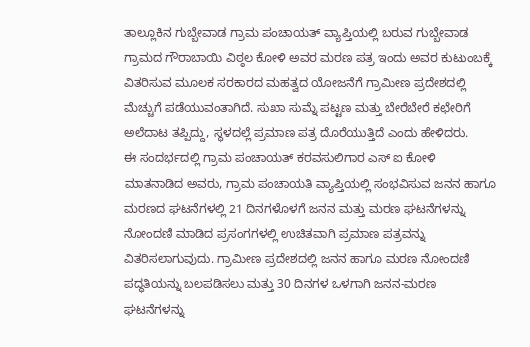ತಾಲ್ಲೂಕಿನ ಗುಬ್ಬೇವಾಡ ಗ್ರಾಮ ಪಂಚಾಯತ್ ವ್ಯಾಪ್ತಿಯಲ್ಲಿ ಬರುವ ಗುಬ್ಬೇವಾಡ ಗ್ರಾಮದ ಗೌರಾಬಾಯಿ ವಿಠ್ಠಲ ಕೋಳಿ ಅವರ ಮರಣ ಪತ್ರ ಇಂದು ಅವರ ಕುಟುಂಬಕ್ಕೆ ವಿತರಿಸುವ ಮೂಲಕ ಸರಕಾರದ ಮಹತ್ವದ ಯೋಜನೆಗೆ ಗ್ರಾಮೀಣ ಪ್ರದೇಶದಲ್ಲಿ ಮೆಚ್ಚುಗೆ ಪಡೆಯುವಂತಾಗಿದೆ. ಸುಖಾ ಸುಮ್ನೆ ಪಟ್ಟಣ ಮತ್ತು ಬೇರೆಬೇರೆ ಕಛೇರಿಗೆ ಅಲೆದಾಟ ತಪ್ಪಿದ್ದು, ಸ್ಥಳದಲ್ಲೆ ಪ್ರಮಾಣ ಪತ್ರ ದೊರೆಯುತ್ತಿದೆ ಎಂದು ಹೇಳಿದರು.
ಈ ಸಂದರ್ಭದಲ್ಲಿ ಗ್ರಾಮ ಪಂಚಾಯತ್ ಕರವಸುಲಿಗಾರ ಎಸ್ ಐ ಕೋಳಿ ಮಾತನಾಡಿದ ಅವರು, ಗ್ರಾಮ ಪಂಚಾಯತಿ ವ್ಯಾಪ್ತಿಯಲ್ಲಿ ಸಂಭವಿಸುವ ಜನನ ಹಾಗೂ ಮರಣದ ಘಟನೆಗಳಲ್ಲಿ 21 ದಿನಗಳೊಳಗೆ ಜನನ ಮತ್ತು ಮರಣ ಘಟನೆಗಳನ್ನು ನೋಂದಣಿ ಮಾಡಿದ ಪ್ರಸಂಗಗಳಲ್ಲಿ ಉಚಿತವಾಗಿ ಪ್ರಮಾಣ ಪತ್ರವನ್ನು ವಿತರಿಸಲಾಗುವುದು. ಗ್ರಾಮೀಣ ಪ್ರದೇಶದಲ್ಲಿ ಜನನ ಹಾಗೂ ಮರಣ ನೋಂದಣಿ ಪದ್ಧತಿಯನ್ನು ಬಲಪಡಿಸಲು ಮತ್ತು 30 ದಿನಗಳ ಒಳಗಾಗಿ ಜನನ-ಮರಣ ಘಟನೆಗಳನ್ನು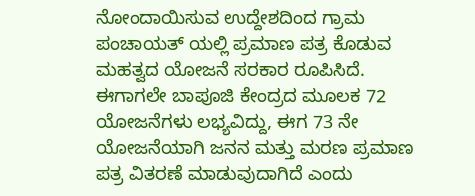ನೋಂದಾಯಿಸುವ ಉದ್ದೇಶದಿಂದ ಗ್ರಾಮ ಪಂಚಾಯತ್ ಯಲ್ಲಿ ಪ್ರಮಾಣ ಪತ್ರ ಕೊಡುವ ಮಹತ್ವದ ಯೋಜನೆ ಸರಕಾರ ರೂಪಿಸಿದೆ. ಈಗಾಗಲೇ ಬಾಪೂಜಿ ಕೇಂದ್ರದ ಮೂಲಕ 72 ಯೋಜನೆಗಳು ಲಭ್ಯವಿದ್ದು, ಈಗ 73 ನೇ ಯೋಜನೆಯಾಗಿ ಜನನ ಮತ್ತು ಮರಣ ಪ್ರಮಾಣ ಪತ್ರ ವಿತರಣೆ ಮಾಡುವುದಾಗಿದೆ ಎಂದು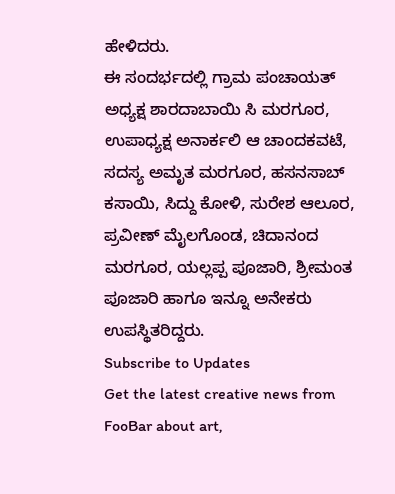ಹೇಳಿದರು.
ಈ ಸಂದರ್ಭದಲ್ಲಿ ಗ್ರಾಮ ಪಂಚಾಯತ್ ಅಧ್ಯಕ್ಷ ಶಾರದಾಬಾಯಿ ಸಿ ಮರಗೂರ, ಉಪಾಧ್ಯಕ್ಷ ಅನಾರ್ಕಲಿ ಆ ಚಾಂದಕವಟೆ, ಸದಸ್ಯ ಅಮೃತ ಮರಗೂರ, ಹಸನಸಾಬ್ ಕಸಾಯಿ, ಸಿದ್ದು ಕೋಳಿ, ಸುರೇಶ ಆಲೂರ, ಪ್ರವೀಣ್ ಮೈಲಗೊಂಡ, ಚಿದಾನಂದ ಮರಗೂರ, ಯಲ್ಲಪ್ಪ ಪೂಜಾರಿ, ಶ್ರೀಮಂತ ಪೂಜಾರಿ ಹಾಗೂ ಇನ್ನೂ ಅನೇಕರು ಉಪಸ್ಥಿತರಿದ್ದರು.
Subscribe to Updates
Get the latest creative news from FooBar about art,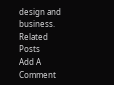design and business.
Related Posts
Add A Comment